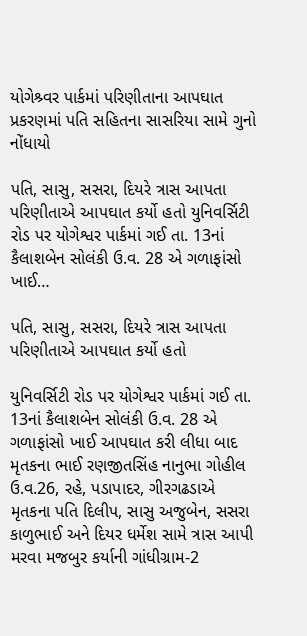યોગેશ્ર્વર પાર્કમાં પરિણીતાના આપઘાત પ્રકરણમાં પતિ સહિતના સાસરિયા સામે ગુનો નોંધાયો

પતિ, સાસુ, સસરા, દિયરે ત્રાસ આપતા પરિણીતાએ આપઘાત કર્યો હતો યુનિવર્સિટી રોડ પર યોગેશ્વર પાર્કમાં ગઈ તા. 13નાં કૈલાશબેન સોલંકી ઉ.વ. 28 એ ગળાફાંસો ખાઈ…

પતિ, સાસુ, સસરા, દિયરે ત્રાસ આપતા પરિણીતાએ આપઘાત કર્યો હતો

યુનિવર્સિટી રોડ પર યોગેશ્વર પાર્કમાં ગઈ તા. 13નાં કૈલાશબેન સોલંકી ઉ.વ. 28 એ ગળાફાંસો ખાઈ આપઘાત કરી લીધા બાદ મૃતકના ભાઈ રણજીતસિંહ નાનુભા ગોહીલ ઉ.વ.26, રહે, પડાપાદર, ગીરગઢડાએ મૃતકના પતિ દિલીપ, સાસુ અજુબેન, સસરા કાળુભાઈ અને દિયર ધર્મેશ સામે ત્રાસ આપી મરવા મજબુર કર્યાની ગાંધીગ્રામ-2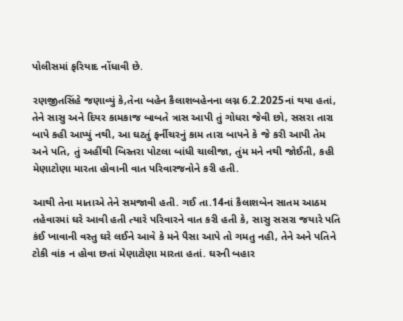પોલીસમાં ફરિયાદ નોંધાવી છે.

રણજીતસિંહે જણાવ્યું કે,તેના બહેન કૈલાશબહેનના લગ્ન 6.2.2025નાં થયા હતાં, તેને સાસુ અને દિયર કામકાજ બાબતે ત્રાસ આપી તું ગોધરા જેવી છો, સસરા તારા બાપે કહી આપ્યું નથી, આ ઘટતું ફર્નીચરનું કામ તારા બાપને કે જે કરી આપી તેમ અને પતિ, તું અહીંથી બિસ્તરા પોટલા બાંધી ચાલીજા, તુંમ મને નથી જોઈતી, કહી મેણાટોણા મારતા હોવાની વાત પરિવારજનોને કરી હતી.

આથી તેના માતાએ તેને સમજાવી હતી. ગઈ તા.14નાં કૈલાશબેન સાતમ આઠમ તહેવારમાં ઘરે આવી હતી ત્યારે પરિવારને વાત કરી હતી કે, સાસુ સસરા જયારે પતિ કંઈ ખાવાની વસ્તુ ઘરે લઈને આવે કે મને પૈસા આપે તો ગમતુ નહી, તેને અને પતિને ટોકી વાંક ન હોવા છતાં મેણાટોણા મારતા હતાં. ઘરની બહાર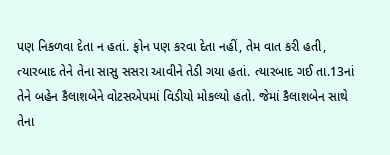પણ નિકળવા દેતા ન હતાં. ફોન પણ કરવા દેતા નહીં, તેમ વાત કરી હતી, ત્યારબાદ તેને તેના સાસુ સસરા આવીને તેડી ગયા હતાં. ત્યારબાદ ગઈ તા.13નાં તેને બહેન કૈલાશબેને વોટસએપમાં વિડીયો મોકલ્યો હતો. જેમાં કૈલાશબેન સાથે તેના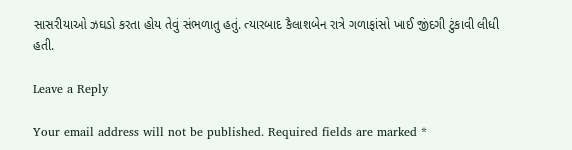સાસરીયાઓ ઝઘડો કરતા હોય તેવું સંભળાતુ હતું. ત્યારબાદ કૈલાશબેન રાત્રે ગળાફાંસો ખાઈ જીંદગી ટુંકાવી લીધી હતી.

Leave a Reply

Your email address will not be published. Required fields are marked *